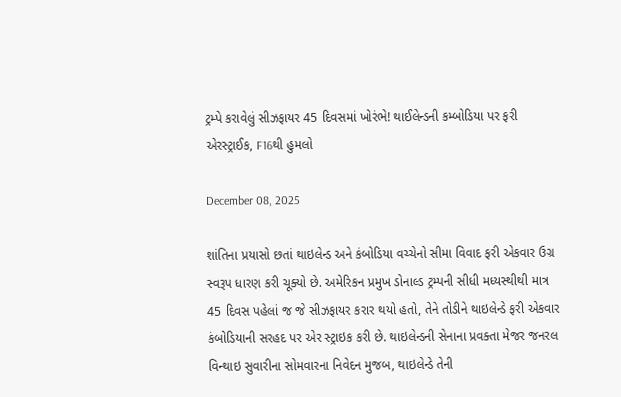ટ્રમ્પે કરાવેલું સીઝફાયર 45 દિવસમાં ખોરંભે! થાઈલેન્ડની કમ્બોડિયા પર ફરી એરસ્ટ્રાઈક, F16થી હુમલો

December 08, 2025

શાંતિના પ્રયાસો છતાં થાઇલેન્ડ અને કંબોડિયા વચ્ચેનો સીમા વિવાદ ફરી એકવાર ઉગ્ર સ્વરૂપ ધારણ કરી ચૂક્યો છે. અમેરિકન પ્રમુખ ડોનાલ્ડ ટ્રમ્પની સીધી મધ્યસ્થીથી માત્ર 45 દિવસ પહેલાં જ જે સીઝફાયર કરાર થયો હતો, તેને તોડીને થાઇલેન્ડે ફરી એકવાર કંબોડિયાની સરહદ પર એર સ્ટ્રાઇક કરી છે. થાઇલેન્ડની સેનાના પ્રવક્તા મેજર જનરલ વિન્થાઇ સુવારીના સોમવારના નિવેદન મુજબ, થાઇલેન્ડે તેની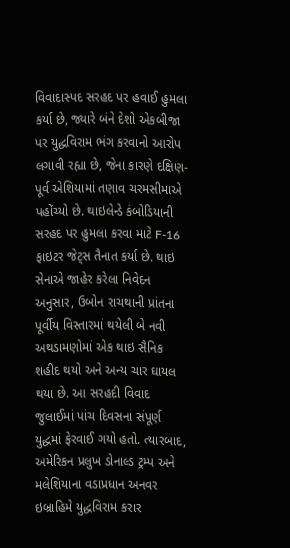વિવાદાસ્પદ સરહદ પર હવાઈ હુમલા કર્યા છે, જ્યારે બંને દેશો એકબીજા પર યુદ્ધવિરામ ભંગ કરવાનો આરોપ લગાવી રહ્યા છે, જેના કારણે દક્ષિણ-પૂર્વ એશિયામાં તણાવ ચરમસીમાએ પહોંચ્યો છે. થાઇલેન્ડે કંબોડિયાની સરહદ પર હુમલા કરવા માટે F-16 ફાઇટર જેટ્સ તૈનાત કર્યા છે. થાઇ સેનાએ જાહેર કરેલા નિવેદન અનુસાર, ઉબોન રાચથાની પ્રાંતના પૂર્વીય વિસ્તારમાં થયેલી બે નવી અથડામણોમાં એક થાઇ સૈનિક શહીદ થયો અને અન્ય ચાર ઘાયલ થયા છે. આ સરહદી વિવાદ જુલાઈમાં પાંચ દિવસના સંપૂર્ણ યુદ્ધમાં ફેરવાઈ ગયો હતો. ત્યારબાદ, અમેરિકન પ્રલુખ ડોનાલ્ડ ટ્રમ્પ અને મલેશિયાના વડાપ્રધાન અનવર ઇબ્રાહિમે યુદ્ધવિરામ કરાર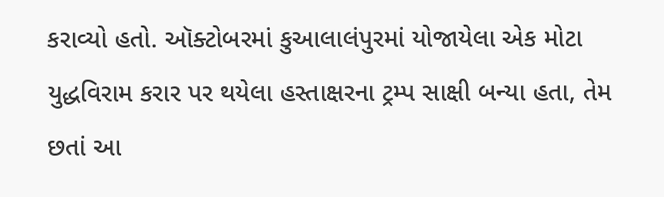કરાવ્યો હતો. ઑક્ટોબરમાં કુઆલાલંપુરમાં યોજાયેલા એક મોટા યુદ્ધવિરામ કરાર પર થયેલા હસ્તાક્ષરના ટ્રમ્પ સાક્ષી બન્યા હતા, તેમ છતાં આ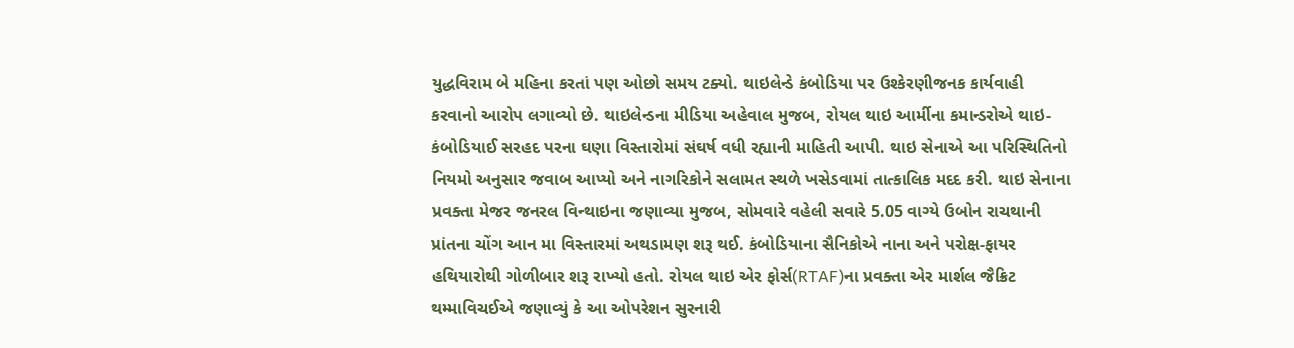યુદ્ધવિરામ બે મહિના કરતાં પણ ઓછો સમય ટક્યો. થાઇલેન્ડે કંબોડિયા પર ઉશ્કેરણીજનક કાર્યવાહી કરવાનો આરોપ લગાવ્યો છે. થાઇલેન્ડના મીડિયા અહેવાલ મુજબ, રોયલ થાઇ આર્મીના કમાન્ડરોએ થાઇ-કંબોડિયાઈ સરહદ પરના ઘણા વિસ્તારોમાં સંઘર્ષ વધી રહ્યાની માહિતી આપી. થાઇ સેનાએ આ પરિસ્થિતિનો નિયમો અનુસાર જવાબ આપ્યો અને નાગરિકોને સલામત સ્થળે ખસેડવામાં તાત્કાલિક મદદ કરી. થાઇ સેનાના પ્રવક્તા મેજર જનરલ વિન્થાઇના જણાવ્યા મુજબ, સોમવારે વહેલી સવારે 5.05 વાગ્યે ઉબોન રાચથાની પ્રાંતના ચોંગ આન મા વિસ્તારમાં અથડામણ શરૂ થઈ. કંબોડિયાના સૈનિકોએ નાના અને પરોક્ષ-ફાયર હથિયારોથી ગોળીબાર શરૂ રાખ્યો હતો. રોયલ થાઇ એર ફોર્સ(RTAF)ના પ્રવક્તા એર માર્શલ જૈક્રિટ થમ્માવિચઈએ જણાવ્યું કે આ ઓપરેશન સુરનારી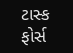ટાસ્ક ફોર્સ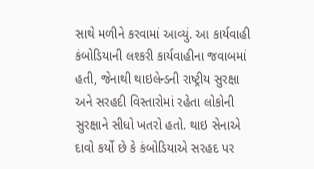સાથે મળીને કરવામાં આવ્યું. આ કાર્યવાહી કંબોડિયાની લશ્કરી કાર્યવાહીના જવાબમાં હતી, જેનાથી થાઇલેન્ડની રાષ્ટ્રીય સુરક્ષા અને સરહદી વિસ્તારોમાં રહેતા લોકોની સુરક્ષાને સીધો ખતરો હતો. થાઇ સેનાએ દાવો કર્યો છે કે કંબોડિયાએ સરહદ પર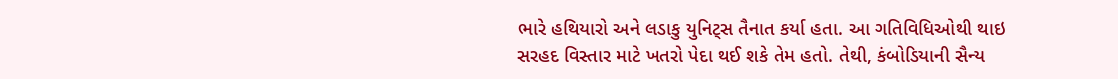ભારે હથિયારો અને લડાકુ યુનિટ્સ તૈનાત કર્યા હતા. આ ગતિવિધિઓથી થાઇ સરહદ વિસ્તાર માટે ખતરો પેદા થઈ શકે તેમ હતો. તેથી, કંબોડિયાની સૈન્ય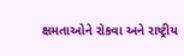ક્ષમતાઓને રોકવા અને રાષ્ટ્રીય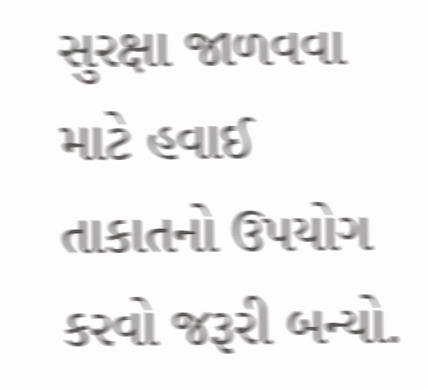સુરક્ષા જાળવવા માટે હવાઈ તાકાતનો ઉપયોગ કરવો જરૂરી બન્યો.